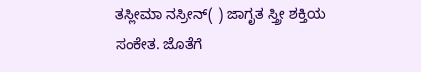ತಸ್ಲೀಮಾ ನಸ್ರೀನ್( ) ಜಾಗೃತ ಸ್ತ್ರೀ ಶಕ್ತಿಯ ಸಂಕೇತ. ಜೊತೆಗೆ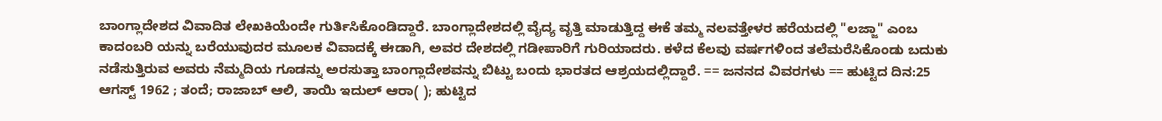ಬಾಂಗ್ಲಾದೇಶದ ವಿವಾದಿತ ಲೇಖಕಿಯೆಂದೇ ಗುರ್ತಿಸಿಕೊಂಡಿದ್ದಾರೆ. ಬಾಂಗ್ಲಾದೇಶದಲ್ಲಿ ವೈದ್ಯ ವೃತ್ತಿ ಮಾಡುತ್ತಿದ್ದ ಈಕೆ ತಮ್ಮ ನಲವತ್ತೇಳರ ಹರೆಯದಲ್ಲಿ "ಲಜ್ಜಾ" ಎಂಬ ಕಾದಂಬರಿ ಯನ್ನು ಬರೆಯುವುದರ ಮೂಲಕ ವಿವಾದಕ್ಕೆ ಈಡಾಗಿ, ಅವರ ದೇಶದಲ್ಲಿ ಗಡೀಪಾರಿಗೆ ಗುರಿಯಾದರು. ಕಳೆದ ಕೆಲವು ವರ್ಷಗಳಿಂದ ತಲೆಮರೆಸಿಕೊಂಡು ಬದುಕು ನಡೆಸುತ್ತಿರುವ ಅವರು ನೆಮ್ಮದಿಯ ಗೂಡನ್ನು ಅರಸುತ್ತಾ ಬಾಂಗ್ಲಾದೇಶವನ್ನು ಬಿಟ್ಟು ಬಂದು ಭಾರತದ ಆಶ್ರಯದಲ್ಲಿದ್ದಾರೆ. == ಜನನದ ವಿವರಗಳು == ಹುಟ್ಟಿದ ದಿನ:25 ಆಗಸ್ಟ್ 1962 ; ತಂದೆ; ರಾಜಾಬ್ ಆಲಿ, ತಾಯಿ ಇದುಲ್ ಆರಾ( ); ಹುಟ್ಟಿದ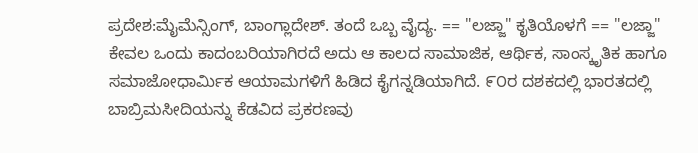ಪ್ರದೇಶ:ಮೈಮೆನ್ಸಿಂಗ್, ಬಾಂಗ್ಲಾದೇಶ್. ತಂದೆ ಒಬ್ಬ ವೈದ್ಯ. == "ಲಜ್ಜಾ" ಕೃತಿಯೊಳಗೆ == "ಲಜ್ಜಾ" ಕೇವಲ ಒಂದು ಕಾದಂಬರಿಯಾಗಿರದೆ ಅದು ಆ ಕಾಲದ ಸಾಮಾಜಿಕ, ಆರ್ಥಿಕ, ಸಾಂಸ್ಕೃತಿಕ ಹಾಗೂ ಸಮಾಜೋಧಾರ್ಮಿಕ ಆಯಾಮಗಳಿಗೆ ಹಿಡಿದ ಕೈಗನ್ನಡಿಯಾಗಿದೆ. ೯೦ರ ದಶಕದಲ್ಲಿ ಭಾರತದಲ್ಲಿ ಬಾಬ್ರಿಮಸೀದಿಯನ್ನು ಕೆಡವಿದ ಪ್ರಕರಣವು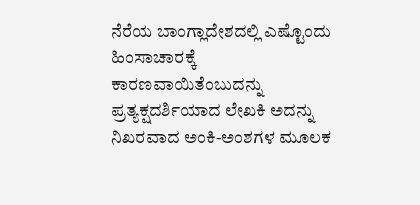ನೆರೆಯ ಬಾಂಗ್ಲಾದೇಶದಲ್ಲಿ ಎಷ್ಟೊಂದು ಹಿಂಸಾಚಾರಕ್ಕೆ ಕಾರಣವಾಯಿತೆಂಬುದನ್ನು ಪ್ರತ್ಯಕ್ಷದರ್ಶಿಯಾದ ಲೇಖಕಿ ಅದನ್ನು ನಿಖರವಾದ ಅಂಕಿ-ಅಂಶಗಳ ಮೂಲಕ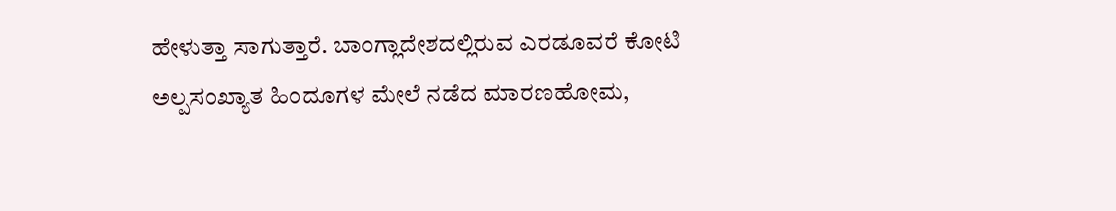ಹೇಳುತ್ತಾ ಸಾಗುತ್ತಾರೆ. ಬಾಂಗ್ಲಾದೇಶದಲ್ಲಿರುವ ಎರಡೂವರೆ ಕೋಟಿ ಅಲ್ಪಸಂಖ್ಯಾತ ಹಿಂದೂಗಳ ಮೇಲೆ ನಡೆದ ಮಾರಣಹೋಮ,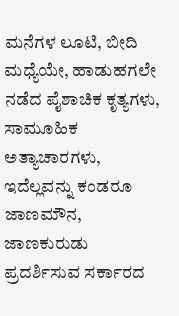ಮನೆಗಳ ಲೂಟಿ, ಬೀದಿ ಮಧ್ಯೆಯೇ, ಹಾಡುಹಗಲೇ ನಡೆದ ಪೈಶಾಚಿಕ ಕೃತ್ಯಗಳು, ಸಾಮೂಹಿಕ ಅತ್ಯಾಚಾರಗಳು, ಇದೆಲ್ಲವನ್ನು ಕಂಡರೂ ಜಾಣಮೌನ, ಜಾಣಕುರುಡು ಪ್ರದರ್ಶಿಸುವ ಸರ್ಕಾರದ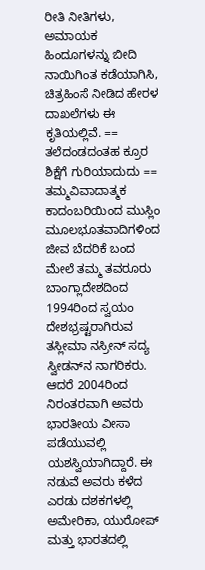ರೀತಿ ನೀತಿಗಳು, ಅಮಾಯಕ ಹಿಂದೂಗಳನ್ನು ಬೀದಿ ನಾಯಿಗಿಂತ ಕಡೆಯಾಗಿಸಿ, ಚಿತ್ರಹಿಂಸೆ ನೀಡಿದ ಹೇರಳ ದಾಖಲೆಗಳು ಈ ಕೃತಿಯಲ್ಲಿವೆ. == ತಲೆದಂಡದಂತಹ ಕ್ರೂರ ಶಿಕ್ಷೆಗೆ ಗುರಿಯಾದುದು == ತಮ್ಮವಿವಾದಾತ್ಮಕ ಕಾದಂಬರಿಯಿಂದ ಮುಸ್ಲಿಂ ಮೂಲಭೂತವಾದಿಗಳಿಂದ ಜೀವ ಬೆದರಿಕೆ ಬಂದ ಮೇಲೆ ತಮ್ಮ ತವರೂರು ಬಾಂಗ್ಲಾದೇಶದಿಂದ 1994ರಿಂದ ಸ್ವಯಂ ದೇಶಭ್ರಷ್ಟರಾಗಿರುವ ತಸ್ಲೀಮಾ ನಸ್ರೀನ್‌ ಸದ್ಯ ಸ್ವೀಡನ್‌ನ ನಾಗರಿಕರು. ಆದರೆ 2004ರಿಂದ ನಿರಂತರವಾಗಿ ಅವರು ಭಾರತೀಯ ವೀಸಾ ಪಡೆಯುವಲ್ಲಿ ಯಶಸ್ವಿಯಾಗಿದ್ದಾರೆ. ಈ ನಡುವೆ ಅವರು ಕಳೆದ ಎರಡು ದಶಕಗಳಲ್ಲಿ ಅಮೇರಿಕಾ, ಯುರೋಪ್ ಮತ್ತು ಭಾರತದಲ್ಲಿ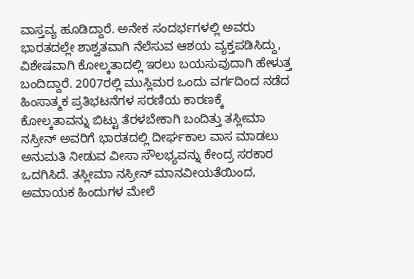ವಾಸ್ತವ್ಯ ಹೂಡಿದ್ದಾರೆ. ಅನೇಕ ಸಂದರ್ಭಗಳಲ್ಲಿ ಅವರು ಭಾರತದಲ್ಲೇ ಶಾಶ್ವತವಾಗಿ ನೆಲೆಸುವ ಆಶಯ ವ್ಯಕ್ತಪಡಿಸಿದ್ದು, ವಿಶೇಷವಾಗಿ ಕೋಲ್ಕತಾದಲ್ಲಿ ಇರಲು ಬಯಸುವುದಾಗಿ ಹೇಳುತ್ತ ಬಂದಿದ್ದಾರೆ. 2007ರಲ್ಲಿ ಮುಸ್ಲಿಮರ ಒಂದು ವರ್ಗದಿಂದ ನಡೆದ ಹಿಂಸಾತ್ಮಕ ಪ್ರತಿಭಟನೆಗಳ ಸರಣಿಯ ಕಾರಣಕ್ಕೆ ಕೋಲ್ಕತಾವನ್ನು ಬಿಟ್ಟು ತೆರಳಬೇಕಾಗಿ ಬಂದಿತ್ತು ತಸ್ಲೀಮಾ ನಸ್ರೀನ್ ಅವರಿಗೆ ಭಾರತದಲ್ಲಿ ದೀರ್ಘಕಾಲ ವಾಸ ಮಾಡಲು ಅನುಮತಿ ನೀಡುವ ವೀಸಾ ಸೌಲಭ್ಯವನ್ನು ಕೇಂದ್ರ ಸರಕಾರ ಒದಗಿಸಿದೆ. ತಸ್ಲೀಮಾ ನಸ್ರೀನ್ ಮಾನವೀಯತೆಯಿಂದ, ಅಮಾಯಕ ಹಿಂದುಗಳ ಮೇಲೆ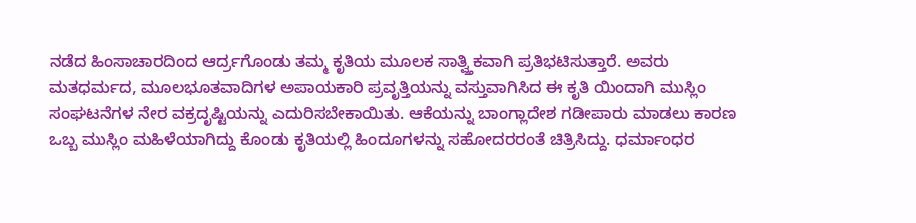ನಡೆದ ಹಿಂಸಾಚಾರದಿಂದ ಆರ್ದ್ರಗೊಂಡು ತಮ್ಮ ಕೃತಿಯ ಮೂಲಕ ಸಾತ್ವ್ತಿಕವಾಗಿ ಪ್ರತಿಭಟಿಸುತ್ತಾರೆ. ಅವರು ಮತಧರ್ಮದ, ಮೂಲಭೂತವಾದಿಗಳ ಅಪಾಯಕಾರಿ ಪ್ರವೃತ್ತಿಯನ್ನು ವಸ್ತುವಾಗಿಸಿದ ಈ ಕೃತಿ ಯಿಂದಾಗಿ ಮುಸ್ಲಿಂ ಸಂಘಟನೆಗಳ ನೇರ ವಕ್ರದೃಷ್ಟಿಯನ್ನು ಎದುರಿಸಬೇಕಾಯಿತು. ಆಕೆಯನ್ನು ಬಾಂಗ್ಲಾದೇಶ ಗಡೀಪಾರು ಮಾಡಲು ಕಾರಣ ಒಬ್ಬ ಮುಸ್ಲಿಂ ಮಹಿಳೆಯಾಗಿದ್ದು ಕೊಂಡು ಕೃತಿಯಲ್ಲಿ ಹಿಂದೂಗಳನ್ನು ಸಹೋದರರಂತೆ ಚಿತ್ರಿಸಿದ್ದು. ಧರ್ಮಾಂಧರ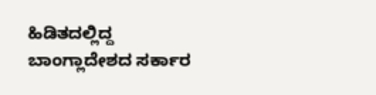ಹಿಡಿತದಲ್ಲಿದ್ದ ಬಾಂಗ್ಲಾದೇಶದ ಸರ್ಕಾರ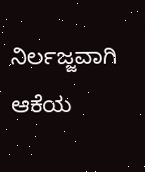ನಿರ್ಲಜ್ಜವಾಗಿ ಆಕೆಯ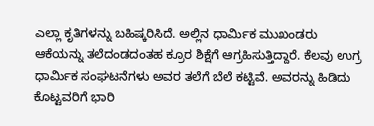ಎಲ್ಲಾ ಕೃತಿಗಳನ್ನು ಬಹಿಷ್ಕರಿಸಿದೆ. ಅಲ್ಲಿನ ಧಾರ್ಮಿಕ ಮುಖಂಡರು ಆಕೆಯನ್ನು ತಲೆದಂಡದಂತಹ ಕ್ರೂರ ಶಿಕ್ಷೆಗೆ ಆಗ್ರಹಿಸುತ್ತಿದ್ದಾರೆ. ಕೆಲವು ಉಗ್ರ ಧಾರ್ಮಿಕ ಸಂಘಟನೆಗಳು ಅವರ ತಲೆಗೆ ಬೆಲೆ ಕಟ್ಟಿವೆ. ಅವರನ್ನು ಹಿಡಿದು ಕೊಟ್ಟವರಿಗೆ ಭಾರಿ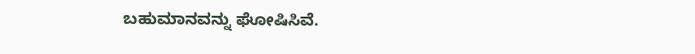ಬಹುಮಾನವನ್ನು ಘೋಷಿಸಿವೆ.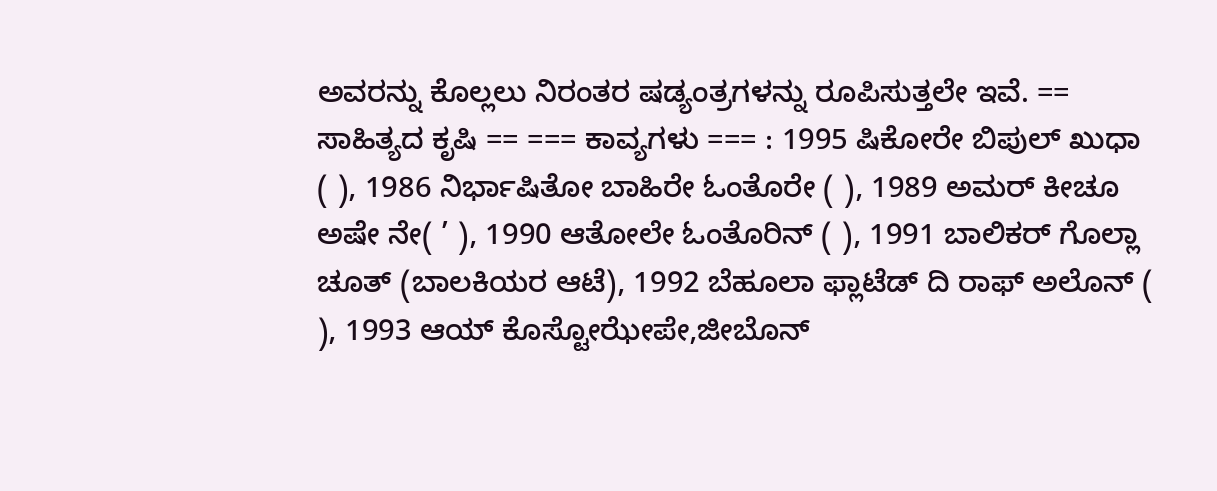ಅವರನ್ನು ಕೊಲ್ಲಲು ನಿರಂತರ ಷಡ್ಯಂತ್ರಗಳನ್ನು ರೂಪಿಸುತ್ತಲೇ ಇವೆ. == ಸಾಹಿತ್ಯದ ಕೃಷಿ == === ಕಾವ್ಯಗಳು === : 1995 ಷಿಕೋರೇ ಬಿಪುಲ್ ಖುಧಾ ( ), 1986 ನಿರ್ಭಾಷಿತೋ ಬಾಹಿರೇ ಓಂತೊರೇ ( ), 1989 ಅಮರ್ ಕೀಚೂ ಅಷೇ ನೇ( ’ ), 1990 ಆತೋಲೇ ಓಂತೊರಿನ್ ( ), 1991 ಬಾಲಿಕರ್ ಗೊಲ್ಲಾ ಚೂತ್ (ಬಾಲಕಿಯರ ಆಟೆ), 1992 ಬೆಹೂಲಾ ಫ್ಲಾಟೆಡ್ ದಿ ರಾಫ್ ಅಲೊನ್ ( ), 1993 ಆಯ್ ಕೊಸ್ಟೋಝೇಪೇ,ಜೀಬೊನ್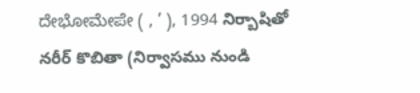ದೇಭೋಮೇಪೇ ( , ’ ), 1994 నిర్బాషితో నరీర్ కొబితా (నిర్వాసము నుండి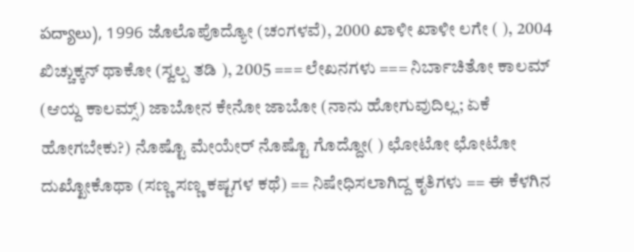పద్యాలు), 1996 ಜೊಲೊಪೊದ್ಯೋ (ಚಂಗಳವೆ), 2000 ಖಾಳೀ ಖಾಳೀ ಲಗೇ ( ), 2004 ಖಿಚ್ಚುಕ್ಕನ್ ಥಾಕೋ (ಸ್ವಲ್ಪ ತಡಿ ), 2005 === ಲೇಖನಗಳು === ನಿರ್ಬಾಚಿತೋ ಕಾಲಮ್ (ಆಯ್ದ ಕಾಲಮ್ಸ್) ಜಾಬೋನ ಕೇನೋ ಜಾಬೋ (ನಾನು ಹೋಗುವುದಿಲ್ಲ; ಏಕೆ ಹೋಗಬೇಕು?) ನೊಷ್ಟೊ ಮೇಯೇರ್ ನೊಷ್ಟೊ ಗೊದ್ದೋ( ) ಛೋಟೋ ಛೋಟೋ ದುಖ್ಖೋಕೊಥಾ (ಸಣ್ಣ ಸಣ್ಣ ಕಷ್ಟಗಳ ಕಥೆ) == ನಿಷೇಧಿಸಲಾಗಿದ್ದ ಕೃತಿಗಳು == ಈ ಕೆಳಗಿನ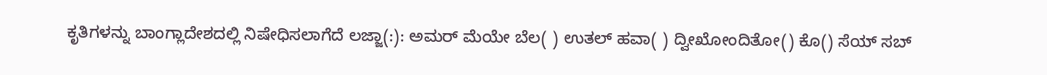ಕೃತಿಗಳನ್ನು ಬಾಂಗ್ಲಾದೇಶದಲ್ಲಿ ನಿಷೇಧಿಸಲಾಗೆದೆ ಲಜ್ಜಾ(:): ಅಮರ್ ಮೆಯೇ ಬೆಲ( ) ಉತಲ್ ಹವಾ( ) ದ್ವೀಖೋಂದಿತೋ() ಕೊ() ಸೆಯ್ ಸಬ್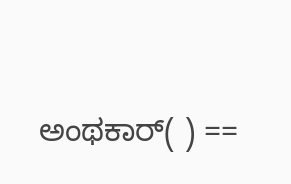ಅಂಥಕಾರ್( ) ==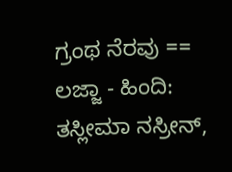ಗ್ರಂಥ ನೆರವು == ಲಜ್ಜಾ - ಹಿಂದಿ: ತಸ್ಲೀಮಾ ನಸ್ರೀನ್,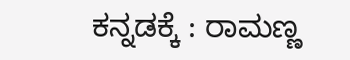ಕನ್ನಡಕ್ಕೆ : ರಾಮಣ್ಣ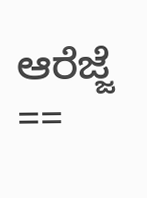ಆರೆಜ್ಜೆ ==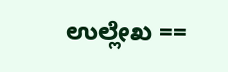ಉಲ್ಲೇಖ ==